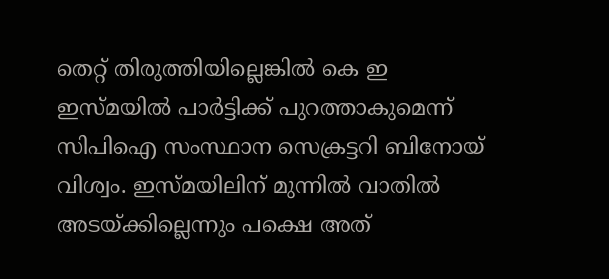തെറ്റ് തിരുത്തിയില്ലെങ്കില്‍ കെ ഇ ഇസ്മയില്‍ പാര്‍ട്ടിക്ക് പുറത്താകുമെന്ന് സിപിഐ സംസ്ഥാന സെക്രട്ടറി ബിനോയ് വിശ്വം. ഇസ്മയിലിന് മുന്നില്‍ വാതില്‍ അടയ്ക്കില്ലെന്നും പക്ഷെ അത്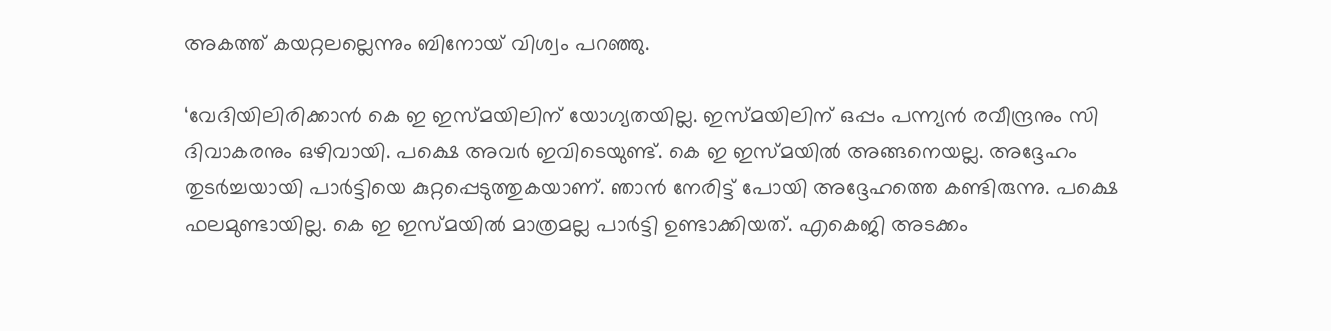അകത്ത് കയറ്റലല്ലെന്നും ബിനോയ് വിശ്വം പറഞ്ഞു.

‘വേദിയിലിരിക്കാന്‍ കെ ഇ ഇസ്മയിലിന് യോഗ്യതയില്ല. ഇസ്മയിലിന് ഒപ്പം പന്ന്യന്‍ രവീന്ദ്രനും സി ദിവാകരനും ഒഴിവായി. പക്ഷെ അവര്‍ ഇവിടെയുണ്ട്. കെ ഇ ഇസ്മയില്‍ അങ്ങനെയല്ല. അദ്ദേഹം തുടര്‍ച്ചയായി പാര്‍ട്ടിയെ കുറ്റപ്പെടുത്തുകയാണ്. ഞാന്‍ നേരിട്ട് പോയി അദ്ദേഹത്തെ കണ്ടിരുന്നു. പക്ഷെ ഫലമുണ്ടായില്ല. കെ ഇ ഇസ്മയില്‍ മാത്രമല്ല പാര്‍ട്ടി ഉണ്ടാക്കിയത്. എകെജി അടക്കം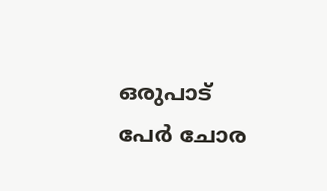ഒരുപാട് പേര്‍ ചോര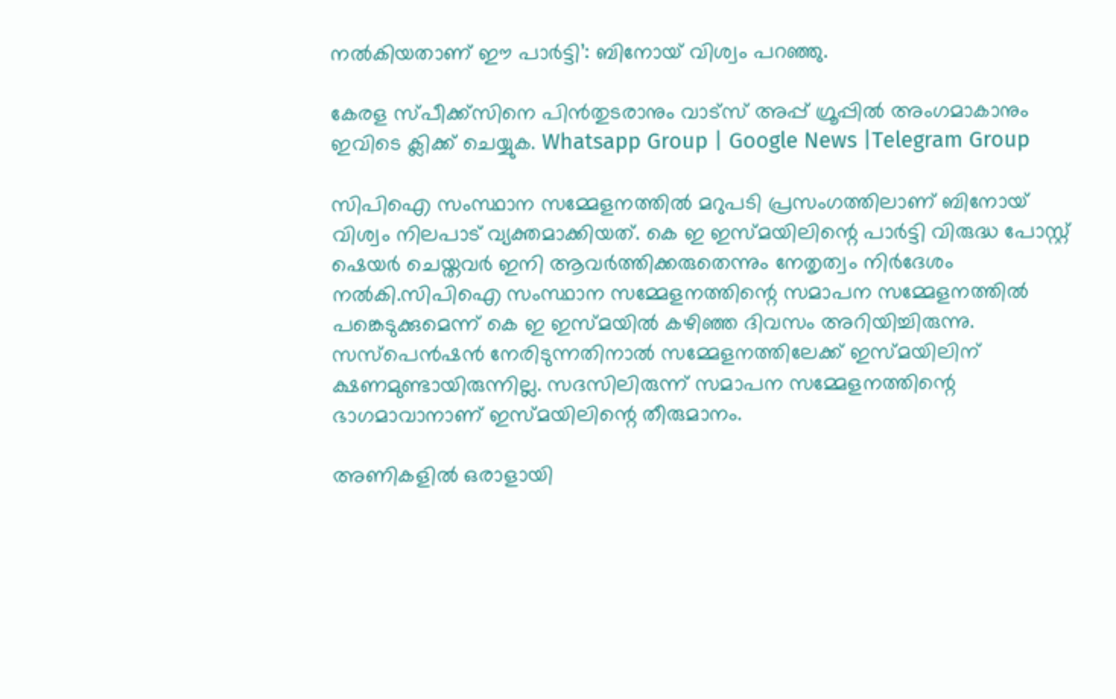നല്‍കിയതാണ് ഈ പാര്‍ട്ടി’: ബിനോയ് വിശ്വം പറഞ്ഞു.

കേരള സ്പീക്ക്സിനെ പിൻതുടരാനും വാട്സ് അപ്പ് ഗ്രൂപ്പിൽ അംഗമാകാനും ഇവിടെ ക്ലിക്ക് ചെയ്യുക. Whatsapp Group | Google News |Telegram Group

സിപിഐ സംസ്ഥാന സമ്മേളനത്തില്‍ മറുപടി പ്രസംഗത്തിലാണ് ബിനോയ് വിശ്വം നിലപാട് വ്യക്തമാക്കിയത്. കെ ഇ ഇസ്മയിലിന്റെ പാര്‍ട്ടി വിരുദ്ധ പോസ്റ്റ് ഷെയര്‍ ചെയ്തവര്‍ ഇനി ആവര്‍ത്തിക്കരുതെന്നും നേതൃത്വം നിര്‍ദേശം നല്‍കി.സിപിഐ സംസ്ഥാന സമ്മേളനത്തിന്റെ സമാപന സമ്മേളനത്തില്‍ പങ്കെടുക്കുമെന്ന് കെ ഇ ഇസ്മയില്‍ കഴിഞ്ഞ ദിവസം അറിയിച്ചിരുന്നു. സസ്‌പെന്‍ഷന്‍ നേരിടുന്നതിനാല്‍ സമ്മേളനത്തിലേക്ക് ഇസ്മയിലിന് ക്ഷണമുണ്ടായിരുന്നില്ല. സദസിലിരുന്ന് സമാപന സമ്മേളനത്തിന്റെ ഭാഗമാവാനാണ് ഇസ്മയിലിന്റെ തീരുമാനം.

അണികളില്‍ ഒരാളായി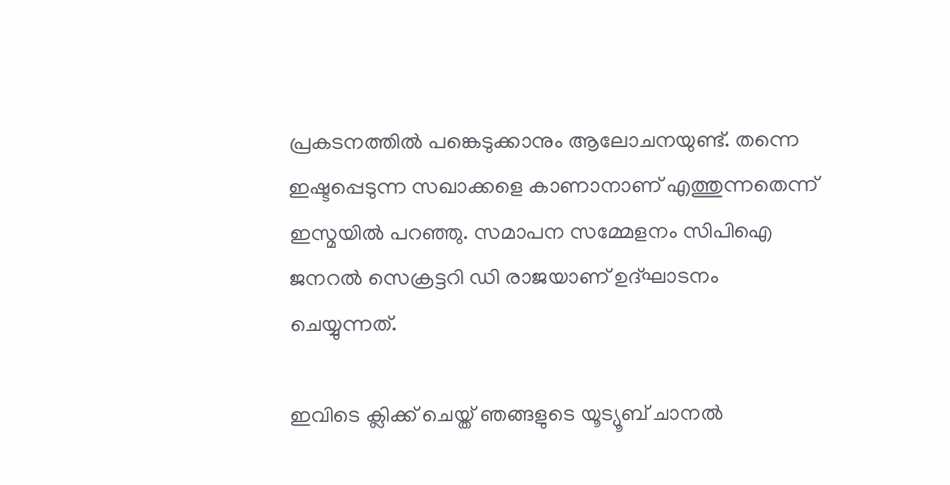പ്രകടനത്തില്‍ പങ്കെടുക്കാനും ആലോചനയുണ്ട്. തന്നെ ഇഷ്ടപ്പെടുന്ന സഖാക്കളെ കാണാനാണ് എത്തുന്നതെന്ന് ഇസ്മയില്‍ പറഞ്ഞു. സമാപന സമ്മേളനം സിപിഐ ജനറല്‍ സെക്രട്ടറി ഡി രാജയാണ് ഉദ്ഘാടനം ചെയ്യുന്നത്.

ഇവിടെ ക്ലിക്ക് ചെയ്ത് ഞങ്ങളുടെ യൂട്യൂബ് ചാനൽ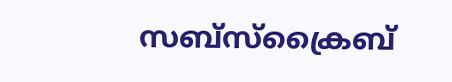സബ്സ്ക്രൈബ്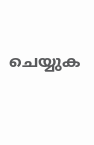ചെയ്യുക